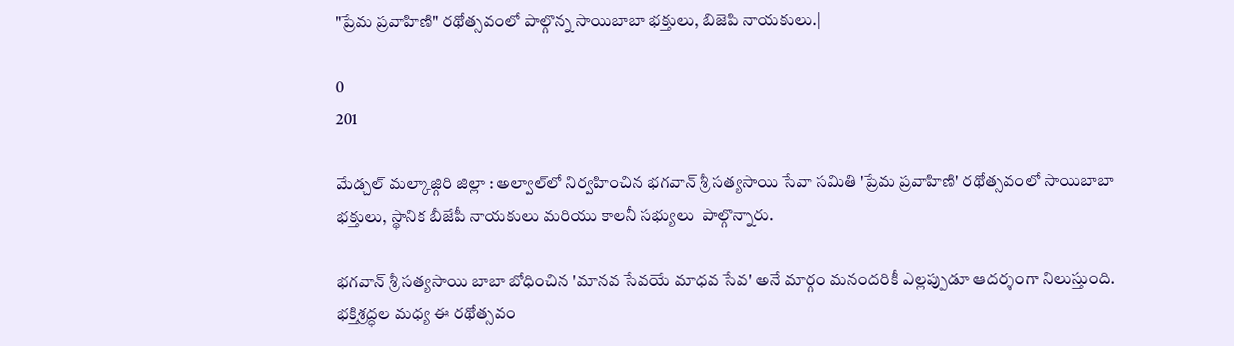"ప్రేమ ప్రవాహిణి" రథోత్సవంలో పాల్గొన్న సాయిబాబా భక్తులు, బిజెపి నాయకులు.|

0
201

మేడ్చల్ మల్కాజ్గిరి జిల్లా : అల్వాల్‌లో నిర్వహించిన భగవాన్ శ్రీ సత్యసాయి సేవా సమితి 'ప్రేమ ప్రవాహిణి' రథోత్సవంలో సాయిబాబా భక్తులు, స్థానిక బీజేపీ నాయకులు మరియు కాలనీ సభ్యులు  పాల్గొన్నారు.

భగవాన్ శ్రీ సత్యసాయి బాబా బోధించిన 'మానవ సేవయే మాధవ సేవ' అనే మార్గం మనందరికీ ఎల్లప్పుడూ ఆదర్శంగా నిలుస్తుంది. భక్తిశ్రద్ధల మధ్య ఈ రథోత్సవం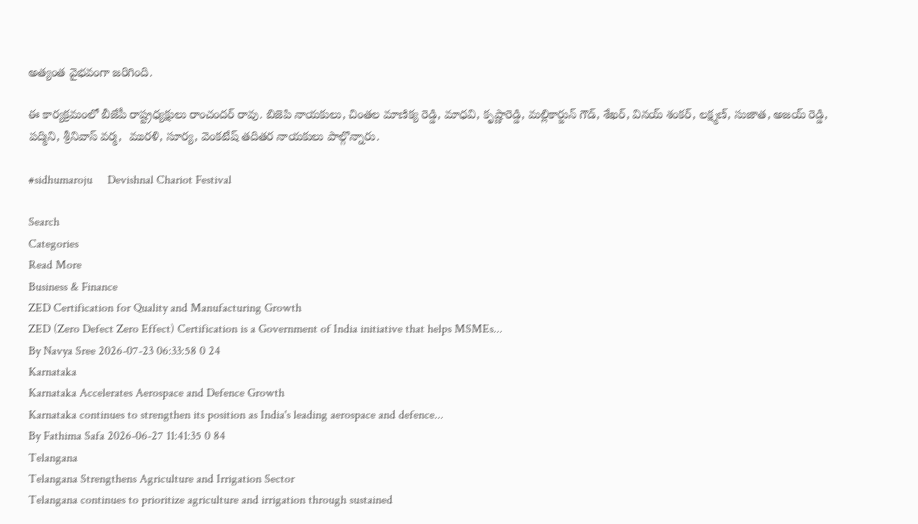అత్యంత వైభవంగా జరిగింది.

ఈ కార్యక్రమంలో బీజేపీ రాష్ట్రధ్యక్షులు రాంచందర్ రావు. బిజెపి నాయకులు, చింతల మాణిక్య రెడ్డి, మాధవి, కృష్ణారెడ్డి, మల్లికార్జున్ గౌడ్, శేఖర్, వినయ్ శంకర్, లక్ష్మణ్, సుజాత, అజయ్ రెడ్డి, పద్మిని, శ్రీనివాస్ వర్మ,  మురళి, సూర్య, వెంకటేష్ తదితర నాయకులు పాల్గొన్నారు.

#sidhumaroju     Devishnal Chariot Festival

Search
Categories
Read More
Business & Finance
ZED Certification for Quality and Manufacturing Growth
ZED (Zero Defect Zero Effect) Certification is a Government of India initiative that helps MSMEs...
By Navya Sree 2026-07-23 06:33:58 0 24
Karnataka
Karnataka Accelerates Aerospace and Defence Growth
Karnataka continues to strengthen its position as India's leading aerospace and defence...
By Fathima Safa 2026-06-27 11:41:35 0 84
Telangana
Telangana Strengthens Agriculture and Irrigation Sector
Telangana continues to prioritize agriculture and irrigation through sustained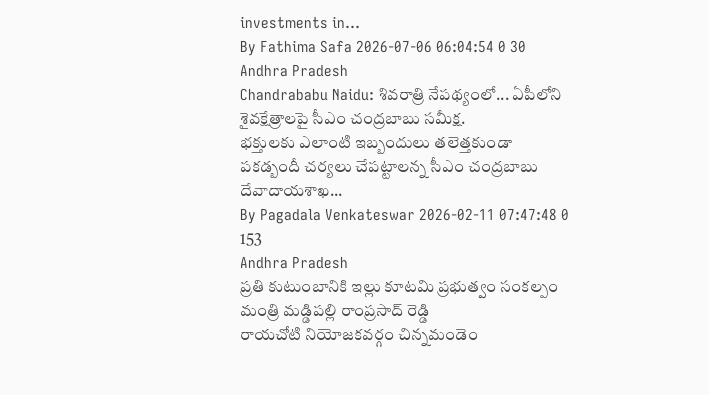investments in...
By Fathima Safa 2026-07-06 06:04:54 0 30
Andhra Pradesh
Chandrababu Naidu: శివరాత్రి నేపథ్యంలో... ఏపీలోని శైవక్షేత్రాలపై సీఎం చంద్రబాబు సమీక్ష.
భక్తులకు ఎలాంటి ఇబ్బందులు తలెత్తకుండా పకడ్బందీ చర్యలు చేపట్టాలన్న సీఎం చంద్రబాబు దేవాదాయశాఖ...
By Pagadala Venkateswar 2026-02-11 07:47:48 0 153
Andhra Pradesh
ప్రతి కుటుంబానికి ఇల్లు కూటమి ప్రభుత్వం సంకల్పం మంత్రి మడ్డిపల్లి రాంప్రసాద్ రెడ్డి
రాయచోటి నియోజకవర్గం చిన్నమండెం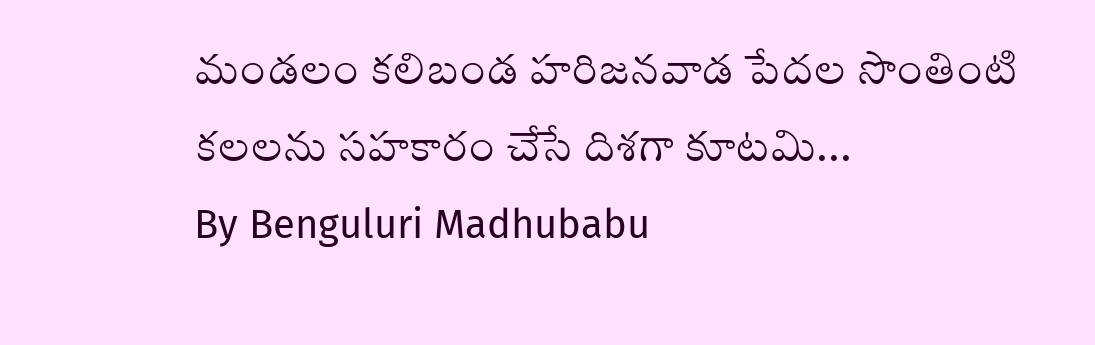మండలం కలిబండ హరిజనవాడ పేదల సొంతింటి కలలను సహకారం చేసే దిశగా కూటమి...
By Benguluri Madhubabu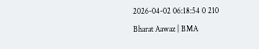2026-04-02 06:18:54 0 210
Bharat Aawaz | BMA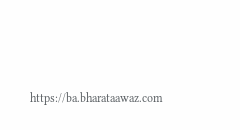https://ba.bharataawaz.com